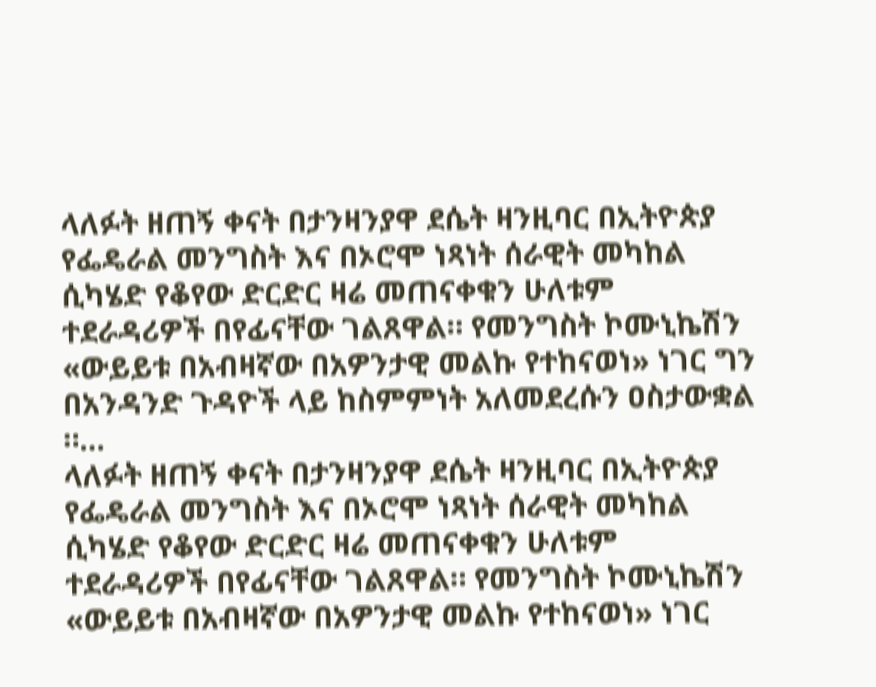ላለፉት ዘጠኝ ቀናት በታንዛንያዋ ደሴት ዛንዚባር በኢትዮጵያ የፌዴራል መንግስት እና በኦሮሞ ነጻነት ሰራዊት መካከል ሲካሄድ የቆየው ድርድር ዛሬ መጠናቀቁን ሁለቱም ተደራዳሪዎች በየፊናቸው ገልጸዋል። የመንግስት ኮሙኒኬሽን «ውይይቱ በአብዛኛው በአዎንታዊ መልኩ የተከናወነ» ነገር ግን በአንዳንድ ጉዳዮች ላይ ከስምምነት አለመደረሱን ዐስታውቋል ።…
ላለፉት ዘጠኝ ቀናት በታንዛንያዋ ደሴት ዛንዚባር በኢትዮጵያ የፌዴራል መንግስት እና በኦሮሞ ነጻነት ሰራዊት መካከል ሲካሄድ የቆየው ድርድር ዛሬ መጠናቀቁን ሁለቱም ተደራዳሪዎች በየፊናቸው ገልጸዋል። የመንግስት ኮሙኒኬሽን «ውይይቱ በአብዛኛው በአዎንታዊ መልኩ የተከናወነ» ነገር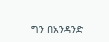ግን በአንዳንድ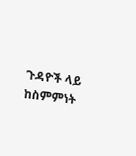ጉዳዮች ላይ ከስምምነት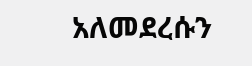አለመደረሱን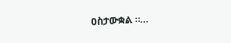ዐስታውቋል ።…